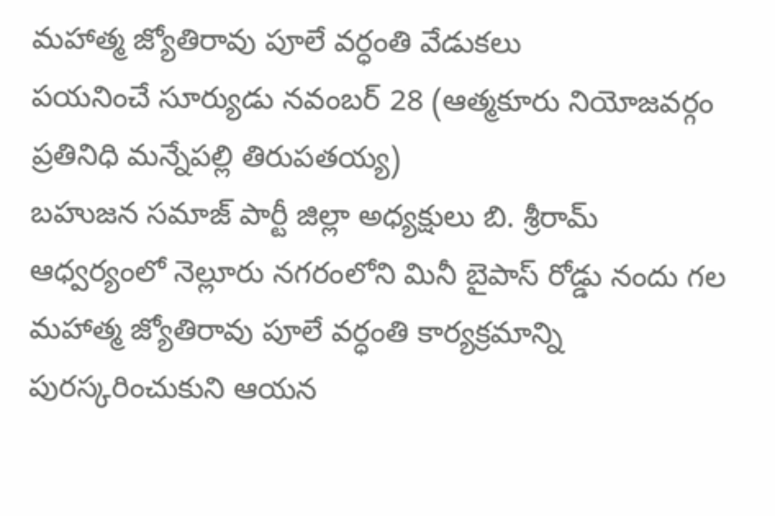మహాత్మ జ్యోతిరావు పూలే వర్ధంతి వేడుకలు
పయనించే సూర్యుడు నవంబర్ 28 (ఆత్మకూరు నియోజవర్గం ప్రతినిధి మన్నేపల్లి తిరుపతయ్య)
బహుజన సమాజ్ పార్టీ జిల్లా అధ్యక్షులు బి. శ్రీరామ్ ఆధ్వర్యంలో నెల్లూరు నగరంలోని మినీ బైపాస్ రోడ్డు నందు గల మహాత్మ జ్యోతిరావు పూలే వర్ధంతి కార్యక్రమాన్ని పురస్కరించుకుని ఆయన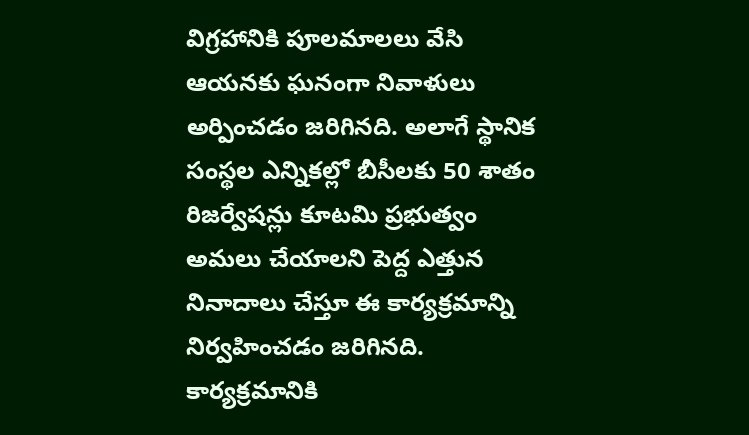విగ్రహానికి పూలమాలలు వేసి ఆయనకు ఘనంగా నివాళులు అర్పించడం జరిగినది. అలాగే స్థానిక సంస్థల ఎన్నికల్లో బీసీలకు 50 శాతం రిజర్వేషన్లు కూటమి ప్రభుత్వం అమలు చేయాలని పెద్ద ఎత్తున నినాదాలు చేస్తూ ఈ కార్యక్రమాన్ని నిర్వహించడం జరిగినది. కార్యక్రమానికి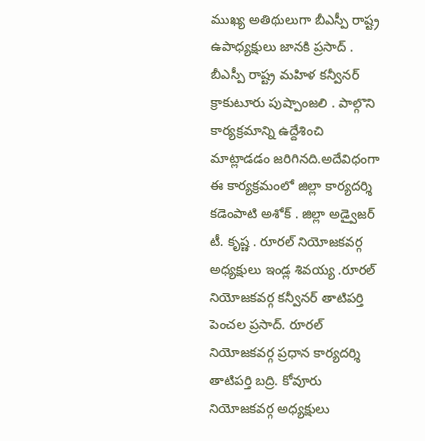ముఖ్య అతిథులుగా బీఎస్పీ రాష్ట్ర ఉపాధ్యక్షులు జానకి ప్రసాద్ . బీఎస్పీ రాష్ట్ర మహిళ కన్వీనర్ క్రాకుటూరు పుష్పాంజలి . పాల్గొని కార్యక్రమాన్ని ఉద్దేశించి మాట్లాడడం జరిగినది.అదేవిధంగా ఈ కార్యక్రమంలో జిల్లా కార్యదర్శి కడెంపాటి అశోక్ . జిల్లా అడ్వైజర్ టీ. కృష్ణ . రూరల్ నియోజకవర్గ అధ్యక్షులు ఇండ్ల శివయ్య .రూరల్ నియోజకవర్గ కన్వీనర్ తాటిపర్తి పెంచల ప్రసాద్. రూరల్ నియోజకవర్గ ప్రధాన కార్యదర్శి తాటిపర్తి బద్రి. కోవూరు నియోజకవర్గ అధ్యక్షులు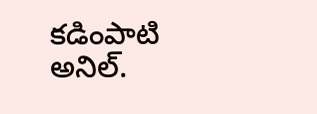కడింపాటి అనిల్.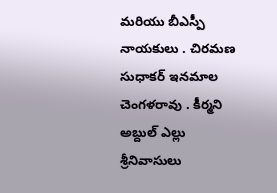మరియు బీఎస్పీ నాయకులు . చిరమణ సుధాకర్ ఇనమాల చెంగళరావు . కీర్మని అబ్దుల్ ఎల్లు శ్రీనివాసులు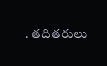. తదితరులు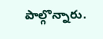పాల్గొన్నారు.